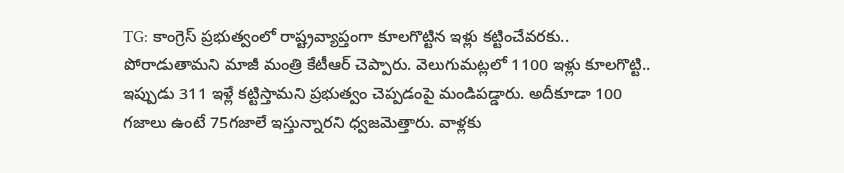TG: కాంగ్రెస్ ప్రభుత్వంలో రాష్ట్రవ్యాప్తంగా కూలగొట్టిన ఇళ్లు కట్టించేవరకు.. పోరాడుతామని మాజీ మంత్రి కేటీఆర్ చెప్పారు. వెలుగుమట్లలో 1100 ఇళ్లు కూలగొట్టి.. ఇప్పుడు 311 ఇళ్లే కట్టిస్తామని ప్రభుత్వం చెప్పడంపై మండిపడ్డారు. అదీకూడా 100 గజాలు ఉంటే 75గజాలే ఇస్తున్నారని ధ్వజమెత్తారు. వాళ్లకు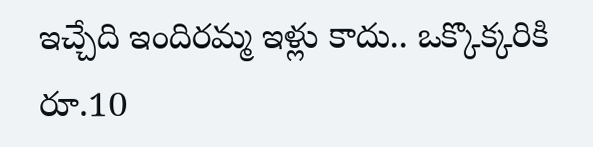ఇచ్చేది ఇందిరమ్మ ఇళ్లు కాదు.. ఒక్కొక్కరికి రూ.10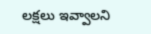లక్షలు ఇవ్వాలని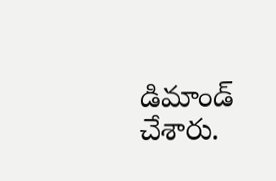డిమాండ్ చేశారు.